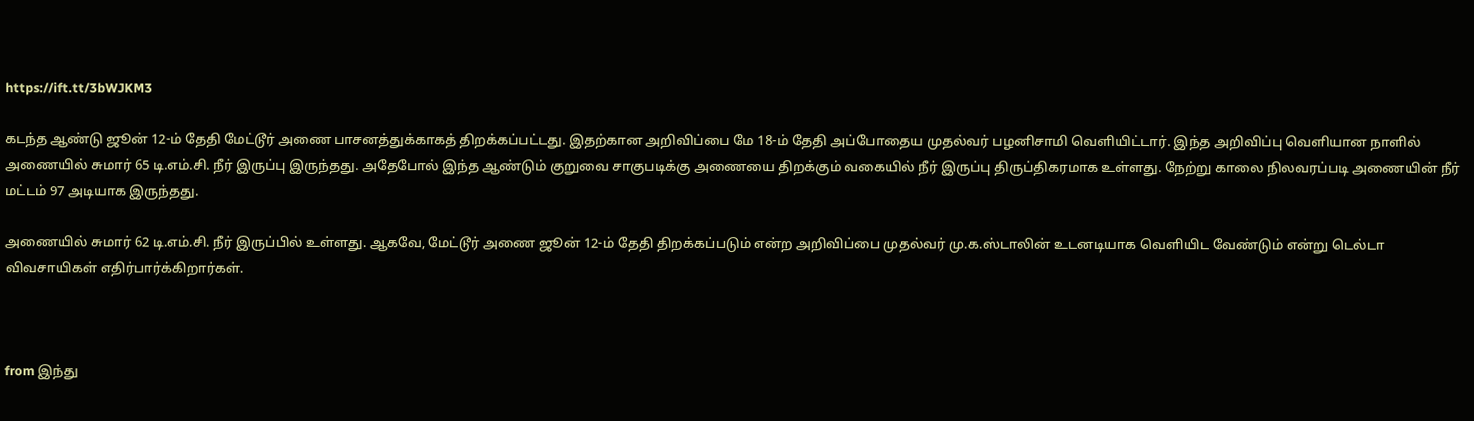https://ift.tt/3bWJKM3

கடந்த ஆண்டு ஜூன் 12-ம் தேதி மேட்டூர் அணை பாசனத்துக்காகத் திறக்கப்பட்டது. இதற்கான அறிவிப்பை மே 18-ம் தேதி அப்போதைய முதல்வர் பழனிசாமி வெளியிட்டார். இந்த அறிவிப்பு வெளியான நாளில் அணையில் சுமார் 65 டி.எம்.சி. நீர் இருப்பு இருந்தது. அதேபோல் இந்த ஆண்டும் குறுவை சாகுபடிக்கு அணையை திறக்கும் வகையில் நீர் இருப்பு திருப்திகரமாக உள்ளது. நேற்று காலை நிலவரப்படி அணையின் நீர் மட்டம் 97 அடியாக இருந்தது.

அணையில் சுமார் 62 டி.எம்.சி. நீர் இருப்பில் உள்ளது. ஆகவே, மேட்டூர் அணை ஜூன் 12-ம் தேதி திறக்கப்படும் என்ற அறிவிப்பை முதல்வர் மு.க.ஸ்டாலின் உடனடியாக வெளியிட வேண்டும் என்று டெல்டா விவசாயிகள் எதிர்பார்க்கிறார்கள்.



from இந்து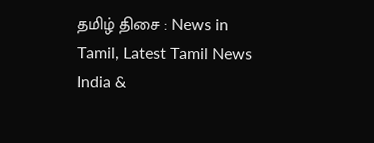தமிழ் திசை : News in Tamil, Latest Tamil News India &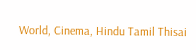World, Cinema, Hindu Tamil Thisai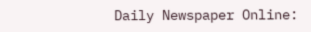Daily Newspaper Online: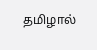தமிழால்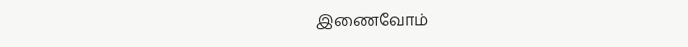இணைவோம்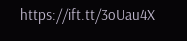https://ift.tt/3oUau4X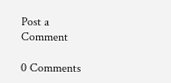Post a Comment

0 Comments